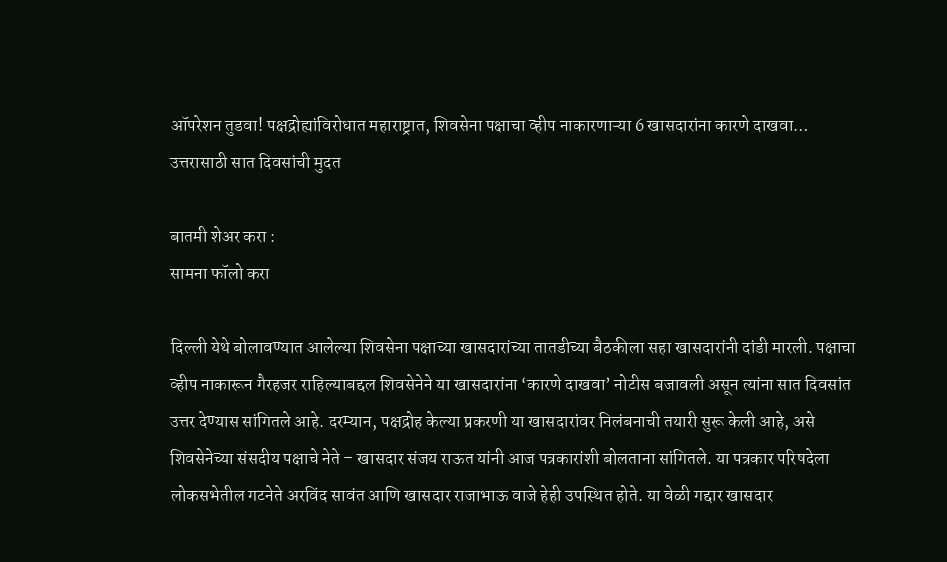ऑपरेशन तुडवा! पक्षद्रोह्यांविरोधात महाराष्ट्रात, शिवसेना पक्षाचा व्हीप नाकारणाऱ्या 6 खासदारांना कारणे दाखवा… उत्तरासाठी सात दिवसांची मुदत

बातमी शेअर करा :
सामना फॉलो करा

दिल्ली येथे बोलावण्यात आलेल्या शिवसेना पक्षाच्या खासदारांच्या तातडीच्या बैठकीला सहा खासदारांनी दांडी मारली. पक्षाचा व्हीप नाकारून गैरहजर राहिल्याबद्दल शिवसेनेने या खासदारांना ‘कारणे दाखवा’ नोटीस बजावली असून त्यांना सात दिवसांत उत्तर देण्यास सांगितले आहे. दरम्यान, पक्षद्रोह केल्या प्रकरणी या खासदारांवर निलंबनाची तयारी सुरू केली आहे, असे शिवसेनेच्या संसदीय पक्षाचे नेते – खासदार संजय राऊत यांनी आज पत्रकारांशी बोलताना सांगितले. या पत्रकार परिषदेला लोकसभेतील गटनेते अरविंद सावंत आणि खासदार राजाभाऊ वाजे हेही उपस्थित होते. या वेळी गद्दार खासदार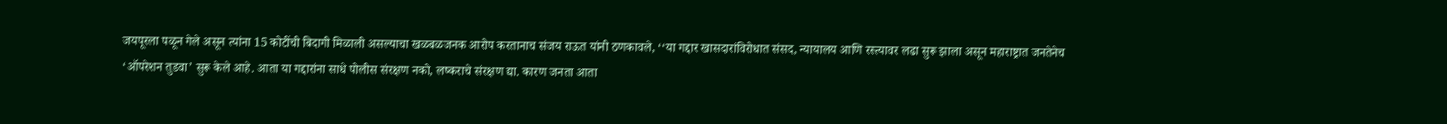जयपूरला पळून गेले असून त्यांना 15 कोटींची बिदागी मिळाली असल्याचा खळबळजनक आरोप करतानाच संजय राऊत यांनी ठणकावले, ‘‘या गद्दार खासदारांविरोधात संसद, न्यायालय आणि रस्त्यावर लढा सुरू झाला असून महाराष्ट्रात जनतेनेच ‘ऑपरेशन तुडवा’ सुरू केले आहे. आता या गद्दारांना साधे पोलीस संरक्षण नको, लष्कराचे संरक्षण द्या. कारण जनता आता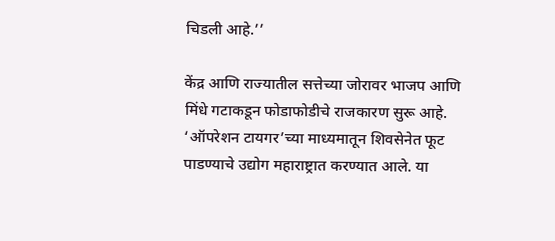चिडली आहे.’’

केंद्र आणि राज्यातील सत्तेच्या जोरावर भाजप आणि मिंधे गटाकडून फोडाफोडीचे राजकारण सुरू आहे. ‘ऑपरेशन टायगर’च्या माध्यमातून शिवसेनेत फूट पाडण्याचे उद्योग महाराष्ट्रात करण्यात आले. या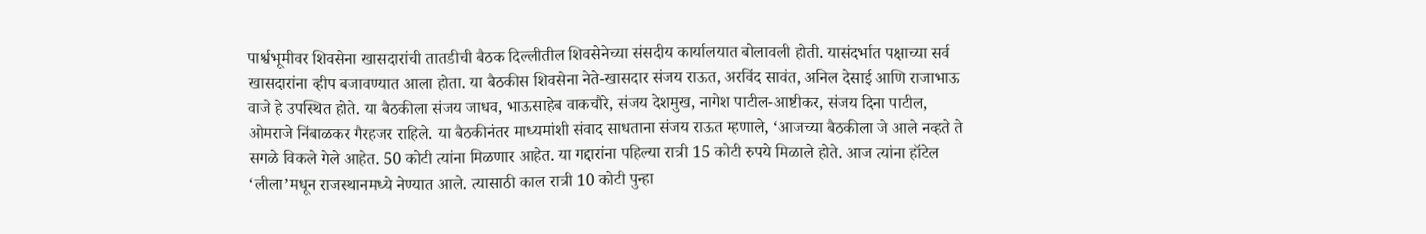पार्श्वभूमीवर शिवसेना खासदारांची तातडीची बैठक दिल्लीतील शिवसेनेच्या संसदीय कार्यालयात बोलावली होती. यासंदर्भात पक्षाच्या सर्व खासदारांना व्हीप बजावण्यात आला होता. या बैठकीस शिवसेना नेते-खासदार संजय राऊत, अरविंद सावंत, अनिल देसाई आणि राजाभाऊ वाजे हे उपस्थित होते. या बैठकीला संजय जाधव, भाऊसाहेब वाकचौरे, संजय देशमुख, नागेश पाटील-आष्टीकर, संजय दिना पाटील, ओमराजे निंबाळकर गैरहजर राहिले. या बैठकीनंतर माध्यमांशी संवाद साधताना संजय राऊत म्हणाले, ‘आजच्या बैठकीला जे आले नव्हते ते सगळे विकले गेले आहेत. 50 कोटी त्यांना मिळणार आहेत. या गद्दारांना पहिल्या रात्री 15 कोटी रुपये मिळाले होते. आज त्यांना हॉटेल ‘लीला’मधून राजस्थानमध्ये नेण्यात आले. त्यासाठी काल रात्री 10 कोटी पुन्हा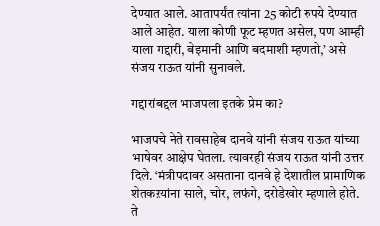देण्यात आले. आतापर्यंत त्यांना 25 कोटी रुपये देण्यात आले आहेत. याला कोणी फूट म्हणत असेल, पण आम्ही याला गद्दारी, बेइमानी आणि बदमाशी म्हणतो,’ असे संजय राऊत यांनी सुनावले.

गद्दारांबद्दल भाजपला इतके प्रेम का?

भाजपचे नेते रावसाहेब दानवे यांनी संजय राऊत यांच्या भाषेवर आक्षेप घेतला. त्यावरही संजय राऊत यांनी उत्तर दिले. ‘मंत्रीपदावर असताना दानवे हे देशातील प्रामाणिक शेतकऱयांना साले, चोर, लफंगे, दरोडेखोर म्हणाले होते. ते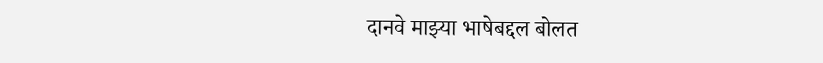दानवे माझ्या भाषेबद्दल बोलत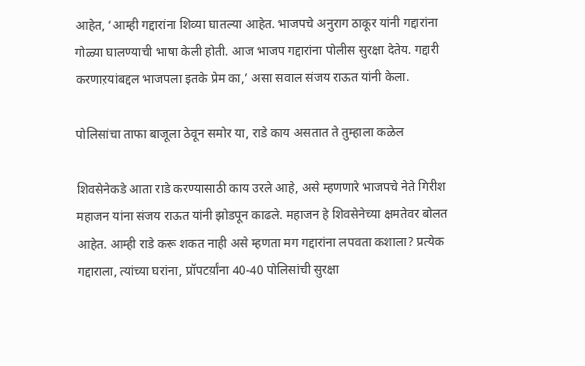आहेत, ‘आम्ही गद्दारांना शिव्या घातल्या आहेत. भाजपचे अनुराग ठाकूर यांनी गद्दारांना गोळ्या घालण्याची भाषा केली होती. आज भाजप गद्दारांना पोलीस सुरक्षा देतेय. गद्दारी करणाऱयांबद्दल भाजपला इतके प्रेम का,’ असा सवाल संजय राऊत यांनी केला.

पोलिसांचा ताफा बाजूला ठेवून समोर या, राडे काय असतात ते तुम्हाला कळेल

शिवसेनेकडे आता राडे करण्यासाठी काय उरले आहे, असे म्हणणारे भाजपचे नेते गिरीश महाजन यांना संजय राऊत यांनी झोडपून काढले. महाजन हे शिवसेनेच्या क्षमतेवर बोलत आहेत. आम्ही राडे करू शकत नाही असे म्हणता मग गद्दारांना लपवता कशाला? प्रत्येक गद्दाराला, त्यांच्या घरांना, प्रॉपटर्य़ांना 40-40 पोलिसांची सुरक्षा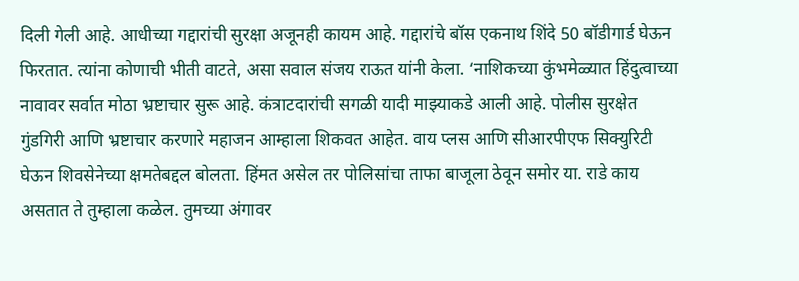दिली गेली आहे. आधीच्या गद्दारांची सुरक्षा अजूनही कायम आहे. गद्दारांचे बॉस एकनाथ शिंदे 50 बॉडीगार्ड घेऊन फिरतात. त्यांना कोणाची भीती वाटते, असा सवाल संजय राऊत यांनी केला. ‘नाशिकच्या कुंभमेळ्यात हिंदुत्वाच्या नावावर सर्वात मोठा भ्रष्टाचार सुरू आहे. कंत्राटदारांची सगळी यादी माझ्याकडे आली आहे. पोलीस सुरक्षेत गुंडगिरी आणि भ्रष्टाचार करणारे महाजन आम्हाला शिकवत आहेत. वाय प्लस आणि सीआरपीएफ सिक्युरिटी घेऊन शिवसेनेच्या क्षमतेबद्दल बोलता. हिंमत असेल तर पोलिसांचा ताफा बाजूला ठेवून समोर या. राडे काय असतात ते तुम्हाला कळेल. तुमच्या अंगावर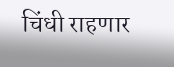चिंधी राहणार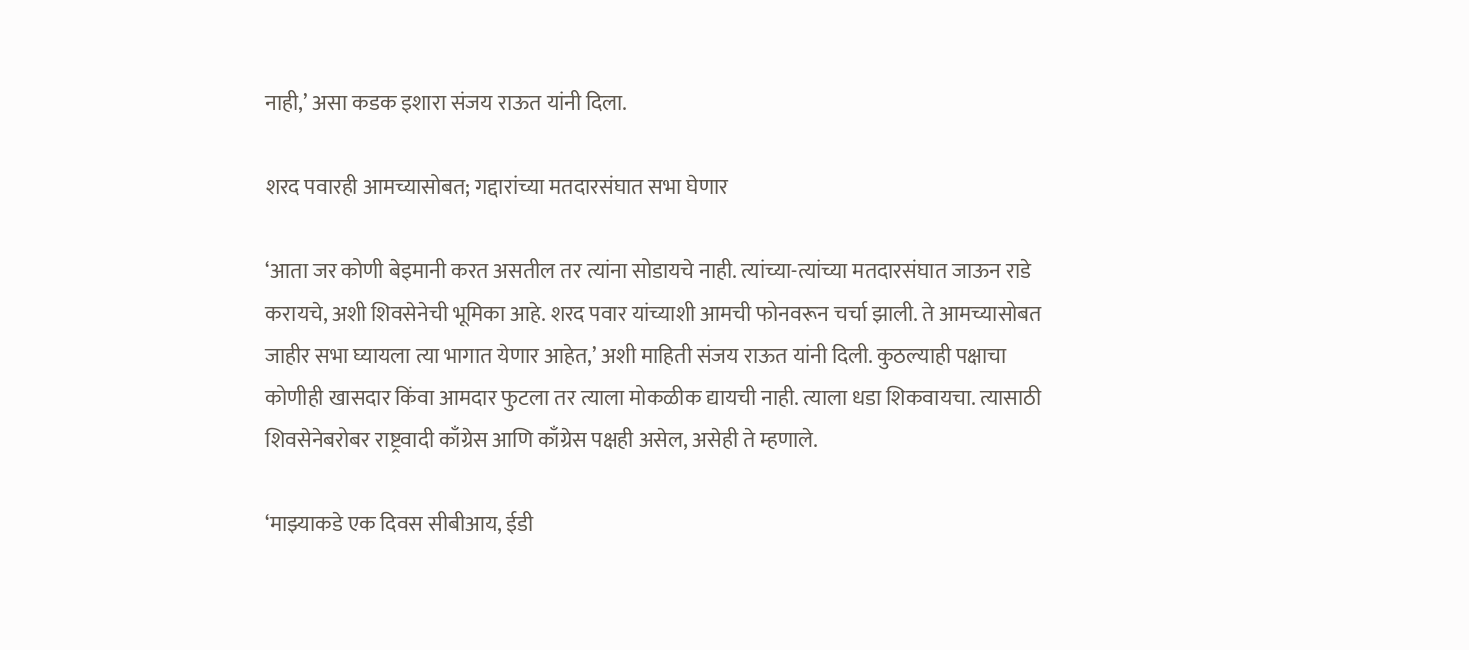नाही,’ असा कडक इशारा संजय राऊत यांनी दिला.

शरद पवारही आमच्यासोबत; गद्दारांच्या मतदारसंघात सभा घेणार

‘आता जर कोणी बेइमानी करत असतील तर त्यांना सोडायचे नाही. त्यांच्या-त्यांच्या मतदारसंघात जाऊन राडे करायचे, अशी शिवसेनेची भूमिका आहे. शरद पवार यांच्याशी आमची फोनवरून चर्चा झाली. ते आमच्यासोबत जाहीर सभा घ्यायला त्या भागात येणार आहेत,’ अशी माहिती संजय राऊत यांनी दिली. कुठल्याही पक्षाचा कोणीही खासदार किंवा आमदार फुटला तर त्याला मोकळीक द्यायची नाही. त्याला धडा शिकवायचा. त्यासाठी शिवसेनेबरोबर राष्ट्रवादी काँग्रेस आणि काँग्रेस पक्षही असेल, असेही ते म्हणाले.

‘माझ्याकडे एक दिवस सीबीआय, ईडी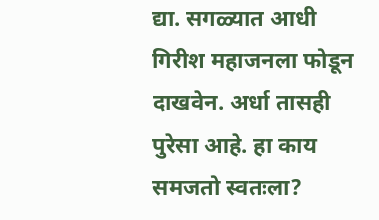द्या. सगळ्यात आधी गिरीश महाजनला फोडून दाखवेन. अर्धा तासही पुरेसा आहे. हा काय समजतो स्वतःला?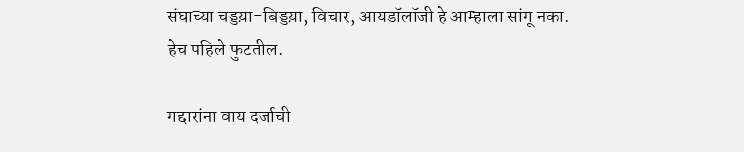संघाच्या चड्डय़ा-बिड्डय़ा, विचार, आयडॉलॉजी हे आम्हाला सांगू नका. हेच पहिले फुटतील.

गद्दारांना वाय दर्जाची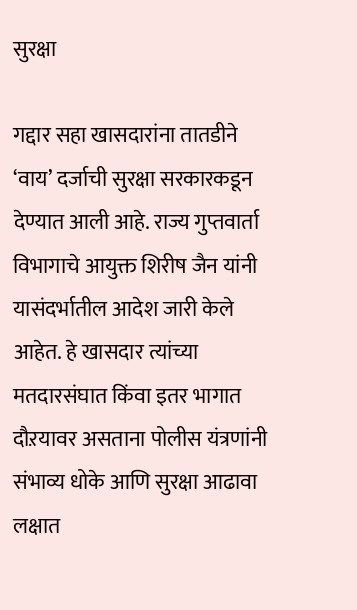सुरक्षा

गद्दार सहा खासदारांना तातडीने ‘वाय’ दर्जाची सुरक्षा सरकारकडून देण्यात आली आहे. राज्य गुप्तवार्ता विभागाचे आयुक्त शिरीष जैन यांनी यासंदर्भातील आदेश जारी केले आहेत. हे खासदार त्यांच्या मतदारसंघात किंवा इतर भागात दौऱयावर असताना पोलीस यंत्रणांनी संभाव्य धोके आणि सुरक्षा आढावा लक्षात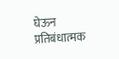घेऊन प्रतिबंधात्मक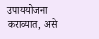उपाययोजना कराव्यात, असे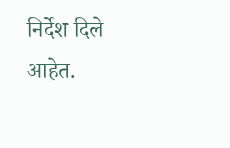निर्देश दिले आहेत.